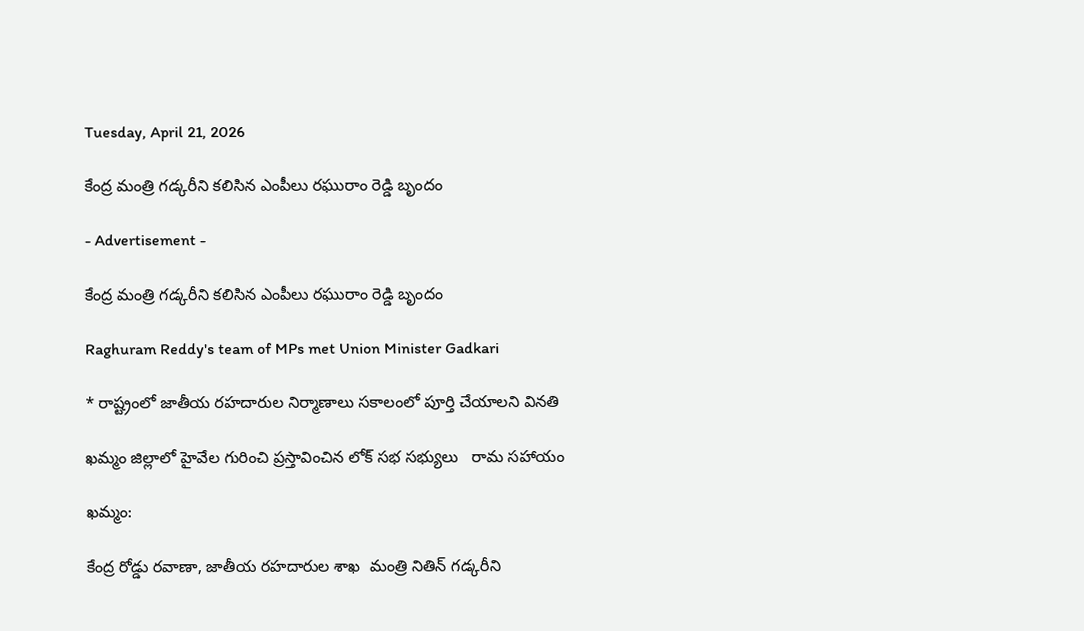Tuesday, April 21, 2026

కేంద్ర మంత్రి గడ్కరీని కలిసిన ఎంపీలు రఘురాం రెడ్డి బృందం

- Advertisement -

కేంద్ర మంత్రి గడ్కరీని కలిసిన ఎంపీలు రఘురాం రెడ్డి బృందం

Raghuram Reddy's team of MPs met Union Minister Gadkari

* రాష్ట్రంలో జాతీయ రహదారుల నిర్మాణాలు సకాలంలో పూర్తి చేయాలని వినతి

ఖమ్మం జిల్లాలో హైవేల గురించి ప్రస్తావించిన లోక్ సభ సభ్యులు   రామ సహాయం

ఖమ్మం:

కేంద్ర రోడ్డు రవాణా, జాతీయ రహదారుల శాఖ  మంత్రి నితిన్ గడ్కరీని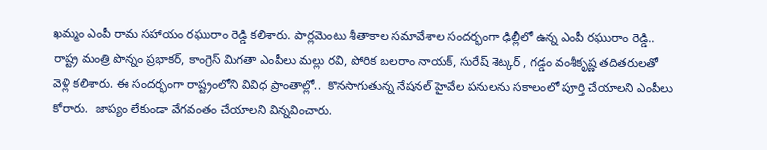ఖమ్మం ఎంపీ రామ సహాయం రఘురాం రెడ్డి కలిశారు. పార్లమెంటు శీతాకాల సమావేశాల సందర్భంగా ఢిల్లీలో ఉన్న ఎంపీ రఘురాం రెడ్డి.. రాష్ట్ర మంత్రి పొన్నం ప్రభాకర్, కాంగ్రెస్ మిగతా ఎంపీలు మల్లు రవి, పోరిక బలరాం నాయక్, సురేష్ శెట్కర్ , గడ్డం వంశీకృష్ణ తదితరులతో వెళ్లి కలిశారు. ఈ సందర్భంగా రాష్ట్రంలోని వివిధ ప్రాంతాల్లో..  కొనసాగుతున్న నేషనల్ హైవేల పనులను సకాలంలో పూర్తి చేయాలని ఎంపీలు కోరారు.  జాప్యం లేకుండా వేగవంతం చేయాలని విన్నవించారు.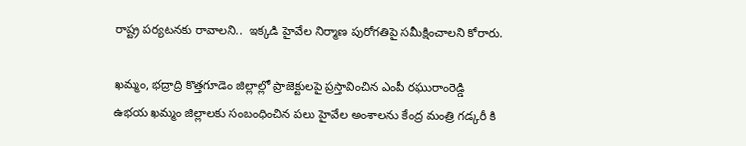రాష్ట్ర పర్యటనకు రావాలని..  ఇక్కడి హైవేల నిర్మాణ పురోగతిపై సమీక్షించాలని కోరారు.

ఖమ్మం, భద్రాద్రి కొత్తగూడెం జిల్లాల్లో ప్రాజెక్టులపై ప్రస్తావించిన ఎంపీ రఘురాంరెడ్డి
ఉభయ ఖమ్మం జిల్లాలకు సంబంధించిన పలు హైవేల అంశాలను కేంద్ర మంత్రి గడ్కరీ కి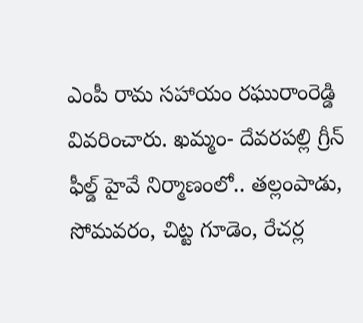ఎంపీ రామ సహాయం రఘురాంరెడ్డి వివరించారు. ఖమ్మం- దేవరపల్లి గ్రీన్ ఫీల్డ్ హైవే నిర్మాణంలో.. తల్లంపాడు, సోమవరం, చిట్ట గూడెం, రేచర్ల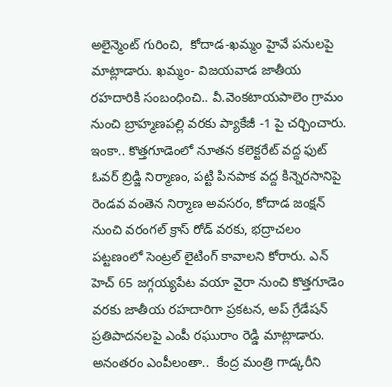అలైన్మెంట్ గురించి,  కోదాడ-ఖమ్మం హైవే పనులపై మాట్లాడారు. ఖమ్మం- విజయవాడ జాతీయ రహదారికి సంబంధించి.. వీ.వెంకటాయపాలెం గ్రామం నుంచి బ్రాహ్మణపల్లి వరకు ప్యాకేజీ -1 పై చర్చించారు. ఇంకా.. కొత్తగూడెంలో నూతన కలెక్టరేట్ వద్ద ఫుట్ ఓవర్ బ్రిడ్జి నిర్మాణం, పట్టి పినపాక వద్ద కిన్నెరసానిపై రెండవ వంతెన నిర్మాణ అవసరం, కోదాడ జంక్షన్ నుంచి వరంగల్ క్రాస్ రోడ్ వరకు, భద్రాచలం పట్టణంలో సెంట్రల్ లైటింగ్ కావాలని కోరారు. ఎన్ హెచ్ 65 జగ్గయ్యపేట వయా వైరా నుంచి కొత్తగూడెం వరకు జాతీయ రహదారిగా ప్రకటన, అప్ గ్రేడేషన్ ప్రతిపాదనలపై ఎంపీ రఘురాం రెడ్డి మాట్లాడారు. అనంతరం ఎంపీలంతా..  కేంద్ర మంత్రి గాడ్కరీని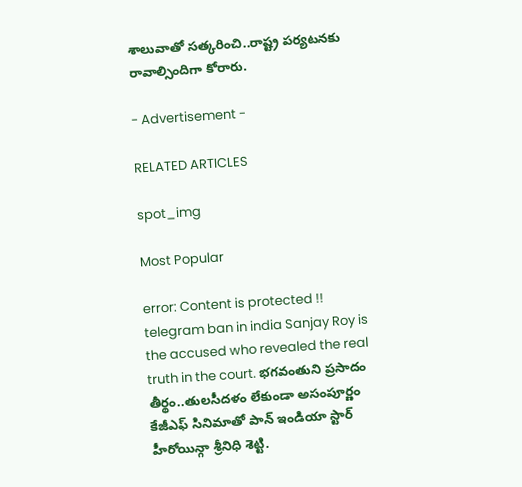శాలువాతో సత్కరించి..రాష్ట్ర పర్యటనకు రావాల్సిందిగా కోరారు.

- Advertisement -

RELATED ARTICLES

spot_img

Most Popular

error: Content is protected !!
telegram ban in india Sanjay Roy is the accused who revealed the real truth in the court. భగవంతుని ప్రసాదం తీర్థం..తులసీదళం లేకుండా అసంపూర్ణం కేజీఎఫ్ సినిమాతో పాన్ ఇండియా స్టార్ హీరోయిన్గా శ్రీనిధి శెట్టి.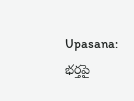Upasana: భర్తపై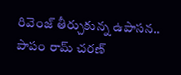రివెంజ్ తీర్చుకున్న ఉపాసన.. పాపం రామ్ చరణ్